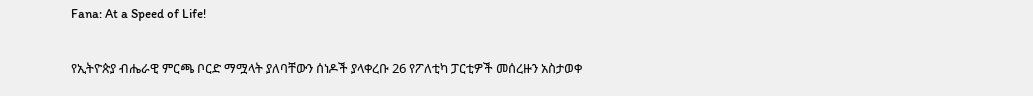Fana: At a Speed of Life!

የኢትዮጵያ ብሔራዊ ምርጫ ቦርድ ማሟላት ያለባቸውን ሰነዶች ያላቀረቡ 26 የፖለቲካ ፓርቲዎች መሰረዙን አስታወቀ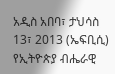አዲስ አበባ፣ ታህሳስ 13፣ 2013 (ኤፍቢሲ) የኢትዮጵያ ብሔራዊ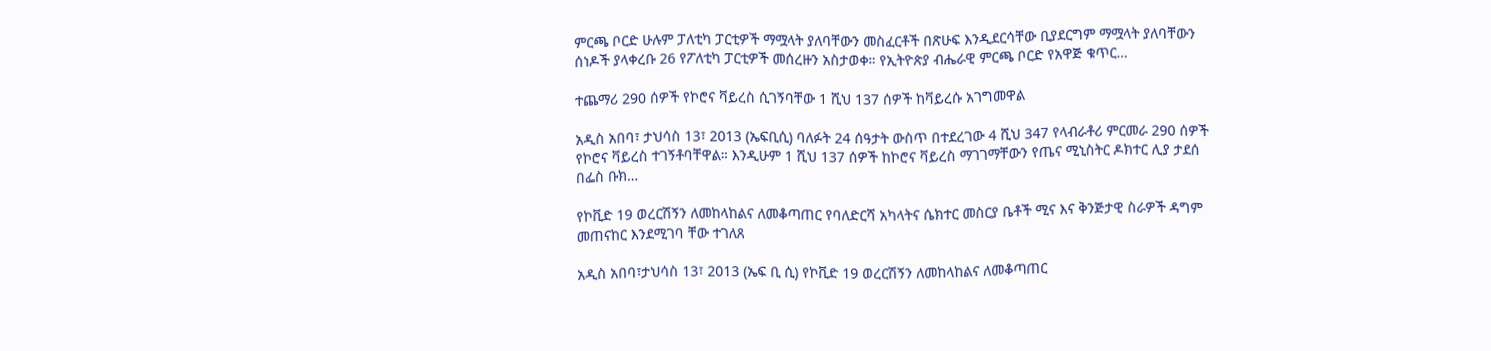ምርጫ ቦርድ ሁሉም ፓለቲካ ፓርቲዎች ማሟላት ያለባቸውን መስፈርቶች በጽሁፍ እንዲደርሳቸው ቢያደርግም ማሟላት ያለባቸውን ሰነዶች ያላቀረቡ 26 የፖለቲካ ፓርቲዎች መሰረዙን አስታወቀ። የኢትዮጵያ ብሔራዊ ምርጫ ቦርድ የአዋጅ ቁጥር…

ተጨማሪ 290 ሰዎች የኮሮና ቫይረስ ሲገኝባቸው 1 ሺህ 137 ሰዎች ከቫይረሱ አገግመዋል

አዲስ አበባ፣ ታህሳስ 13፣ 2013 (ኤፍቢሲ) ባለፉት 24 ሰዓታት ውስጥ በተደረገው 4 ሺህ 347 የላብራቶሪ ምርመራ 290 ሰዎች የኮሮና ቫይረስ ተገኝቶባቸዋል። እንዲሁም 1 ሺህ 137 ሰዎች ከኮሮና ቫይረስ ማገገማቸውን የጤና ሚኒስትር ዶክተር ሊያ ታደሰ በፌስ ቡክ…

የኮቪድ 19 ወረርሽኝን ለመከላከልና ለመቆጣጠር የባለድርሻ አካላትና ሴክተር መስርያ ቤቶች ሚና እና ቅንጅታዊ ስራዎች ዳግም መጠናከር እንደሚገባ ቸው ተገለጸ

አዲስ አበባ፣ታህሳስ 13፣ 2013 (ኤፍ ቢ ሲ) የኮቪድ 19 ወረርሽኝን ለመከላከልና ለመቆጣጠር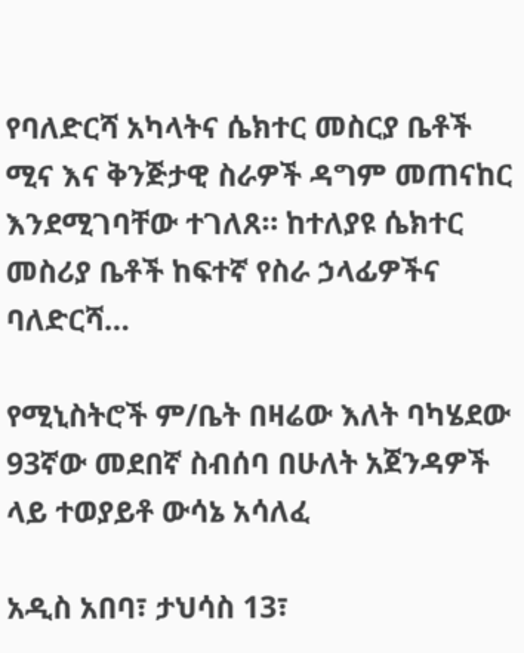የባለድርሻ አካላትና ሴክተር መስርያ ቤቶች ሚና እና ቅንጅታዊ ስራዎች ዳግም መጠናከር እንደሚገባቸው ተገለጸ። ከተለያዩ ሴክተር መስሪያ ቤቶች ከፍተኛ የስራ ኃላፊዎችና ባለድርሻ…

የሚኒስትሮች ም/ቤት በዛሬው እለት ባካሄደው 93ኛው መደበኛ ስብሰባ በሁለት አጀንዳዎች ላይ ተወያይቶ ውሳኔ አሳለፈ

አዲስ አበባ፣ ታህሳስ 13፣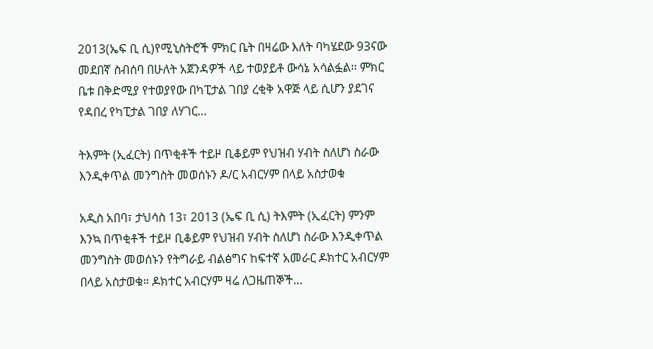2013(ኤፍ ቢ ሲ)የሚኒስትሮች ምክር ቤት በዛሬው እለት ባካሄደው 93ናው መደበኛ ስብሰባ በሁለት አጀንዳዎች ላይ ተወያይቶ ውሳኔ አሳልፏል፡፡ ምክር ቤቱ በቅድሚያ የተወያየው በካፒታል ገበያ ረቂቅ አዋጅ ላይ ሲሆን ያደገና የዳበረ የካፒታል ገበያ ለሃገር…

ትእምት (ኢፈርት) በጥቂቶች ተይዞ ቢቆይም የህዝብ ሃብት ስለሆነ ስራው እንዲቀጥል መንግስት መወሰኑን ዶ/ር አብርሃም በላይ አስታወቁ

አዲስ አበባ፣ ታህሳስ 13፣ 2013 (ኤፍ ቢ ሲ) ትእምት (ኢፈርት) ምንም እንኳ በጥቂቶች ተይዞ ቢቆይም የህዝብ ሃብት ስለሆነ ስራው እንዲቀጥል መንግስት መወሰኑን የትግራይ ብልፅግና ከፍተኛ አመራር ዶክተር አብርሃም በላይ አስታወቁ። ዶክተር አብርሃም ዛሬ ለጋዜጠኞች…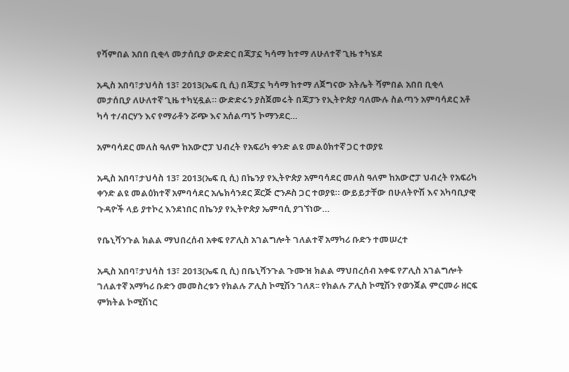የሻምበል አበበ ቢቂላ መታሰቢያ ውድድር በጃፓኗ ካሳማ ከተማ ለሁለተኛ ጊዜ ተካሄደ

አዲስ አበባ፣ታህሳስ 13፣ 2013(ኤፍ ቢ ሲ) በጃፓኗ ካሳማ ከተማ ለጀግናው አትሌት ሻምበል አበበ ቢቂላ መታሰቢያ ለሁለተኛ ጊዜ ተካሂዷል። ውድድሩን ያስጀመሩት በጃፓን የኢትዮጵያ ባለሙሉ ስልጣን አምባሳደር አቶ ካሳ ተ/ብርሃን እና የማራቶን ሯጭ እና አሰልጣኝ ኮማንደር…

አምባሳደር መለስ ዓለም ከአውሮፓ ህብረት የአፍሪካ ቀንድ ልዩ መልዕክተኛ ጋር ተወያዩ

አዲስ አበባ፣ታህሳስ 13፣ 2013(ኤፍ ቢ ሲ) በኬንያ የኢትዮጵያ አምባሳደር መለስ ዓለም ከአውሮፓ ህብረት የአፍሪካ ቀንድ ልዩ መልዕክተኛ አምባሳደር አሌክሳንደር ጆርጅ ሮንዶስ ጋር ተወያዩ። ውይይታቸው በሁለትዮሽ እና አካባቢያዊ ጉዳዮች ላይ ያተኮረ እንደነበር በኬንያ የኢትዮጵያ ኤምባሲ ያገኘነው…

የቤኒሻንጉል ክልል ማህበረሰብ አቀፍ የፖሊስ አገልግሎት ገለልተኛ አማካሪ ቡድን ተመሠረተ

አዲስ አበባ፣ታህሳስ 13፣ 2013(ኤፍ ቢ ሲ) በቤኒሻንጉል ጉሙዝ ክልል ማህበረሰብ አቀፍ የፖሊስ አገልግሎት ገለልተኛ አማካሪ ቡድን መመስረቱን የክልሉ ፖሊስ ኮሚሽን ገለጸ፡፡ የክልሉ ፖሊስ ኮሚሽን የወንጀል ምርመራ ዘርፍ ምክትል ኮሚሽነር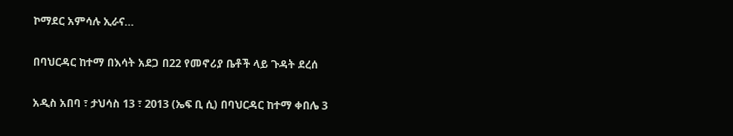ኮማደር አምሳሉ ኢራና…

በባህርዳር ከተማ በእሳት አደጋ በ22 የመኖሪያ ቤቶች ላይ ጉዳት ደረሰ

አዲስ አበባ ፣ ታህሳስ 13 ፣ 2013 (ኤፍ ቢ ሲ) በባህርዳር ከተማ ቀበሌ 3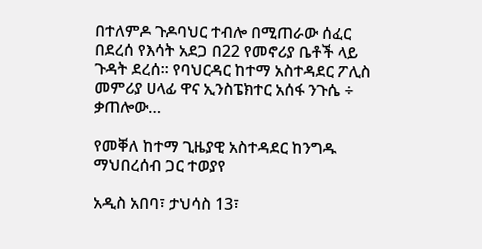በተለምዶ ጉዶባህር ተብሎ በሚጠራው ሰፈር በደረሰ የእሳት አደጋ በ22 የመኖሪያ ቤቶች ላይ ጉዳት ደረሰ። የባህርዳር ከተማ አስተዳደር ፖሊስ መምሪያ ሀላፊ ዋና ኢንስፔክተር አሰፋ ንጉሴ ÷ ቃጠሎው…

የመቐለ ከተማ ጊዜያዊ አስተዳደር ከንግዱ ማህበረሰብ ጋር ተወያየ

አዲስ አበባ፣ ታህሳስ 13፣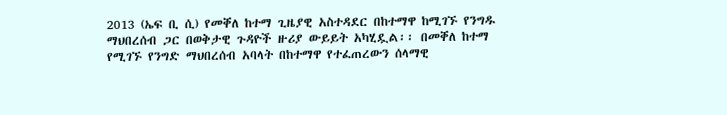2013 (ኤፍ ቢ ሲ) የመቐለ ከተማ ጊዜያዊ አስተዳደር በከተማዋ ከሚገኙ የንግዱ ማህበረሰብ ጋር በወቅታዊ ጉዳዮች ዙሪያ ውይይት አካሂዷል፡፡ በመቐለ ከተማ የሚገኙ የንግድ ማህበረሰብ አባላት በከተማዋ የተፈጠረውን ሰላማዊ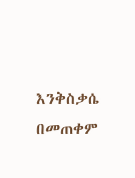እንቅስቃሴ በመጠቀም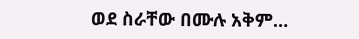ወደ ስራቸው በሙሉ አቅም…